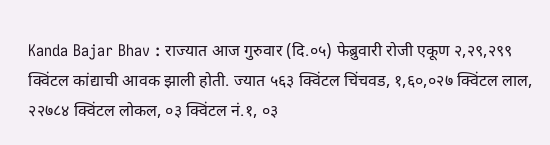Kanda Bajar Bhav : राज्यात आज गुरुवार (दि.०५) फेब्रुवारी रोजी एकूण २,२९,२९९ क्विंटल कांद्याची आवक झाली होती. ज्यात ५६३ क्विंटल चिंचवड, १,६०,०२७ क्विंटल लाल, २२७८४ क्विंटल लोकल, ०३ क्विंटल नं.१, ०३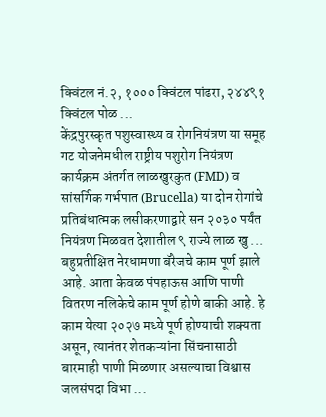क्विंटल नं.२, १००० क्विंटल पांढरा, २४४९१ क्विंटल पोळ ...
केंद्रपुरस्कृत पशुस्वास्थ्य व रोगनियंत्रण या समूह गट योजनेमधील राष्ट्रीय पशुरोग नियंत्रण कार्यक्रम अंतर्गत लाळखुरकुत (FMD) व सांसर्गिक गर्भपात (Brucella) या दोन रोगांचे प्रतिबंधात्मक लसीकरणाद्वारे सन २०३० पर्यंत नियंत्रण मिळवत देशातील ९ राज्ये लाळ खु ...
बहुप्रतीक्षित नेरधामणा बॅरेजचे काम पूर्ण झाले आहे. आता केवळ पंपहाऊस आणि पाणी वितरण नलिकेचे काम पूर्ण होणे बाकी आहे. हे काम येत्या २०२७ मध्ये पूर्ण होण्याची शक्यता असून, त्यानंतर शेतकऱ्यांना सिंचनासाठी बारमाही पाणी मिळणार असल्याचा विश्वास जलसंपदा विभा ...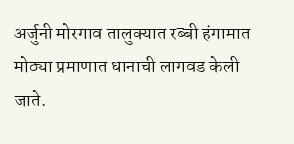अर्जुनी मोरगाव तालुक्यात रब्बी हंगामात मोठ्या प्रमाणात धानाची लागवड केली जाते.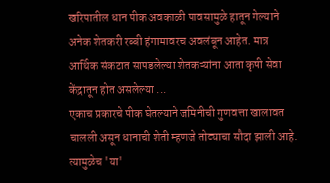खरिपातील धान पीक अवकाळी पावसामुळे हातून गेल्याने अनेक शेतकरी रब्बी हंगामावरच अवलंबून आहेत. मात्र आर्थिक संकटात सापडलेल्या शेतकऱ्यांना आता कृषी सेवा केंद्रातून होत असलेल्या ...
एकाच प्रकारचे पीक घेतल्याने जमिनीची गुणवत्ता खालावत चालली असून धानाची शेती म्हणजे तोट्याचा सौदा झाली आहे. त्यामुळेच 'या'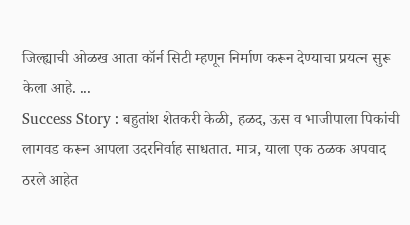जिल्ह्याची ओळख आता कॉर्न सिटी म्हणून निर्माण करून देण्याचा प्रयत्न सुरू केला आहे. ...
Success Story : बहुतांश शेतकरी केळी, हळद, ऊस व भाजीपाला पिकांची लागवड करून आपला उदरनिर्वाह साधतात. मात्र, याला एक ठळक अपवाद ठरले आहेत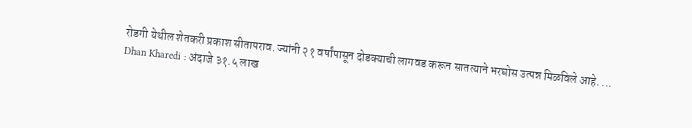रोडगी येथील शेतकरी प्रकाश सीतापराव. ज्यांनी २१ वर्षांपासून दोडक्याची लागवड करून सातत्याने भरघोस उत्पन्न मिळविले आहे. ...
Dhan Kharedi : अंदाजे ३१.५ लाख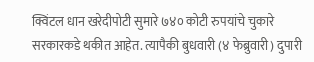क्विंटल धान खरेदीपोटी सुमारे ७४० कोटी रुपयांचे चुकारे सरकारकडे थकीत आहेत. त्यापैकी बुधवारी (४ फेब्रुवारी) दुपारी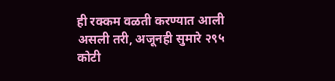ही रक्कम वळती करण्यात आली असली तरी, अजूनही सुमारे २९५ कोटी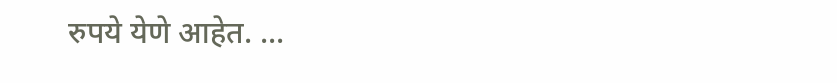रुपये येणे आहेत. ...